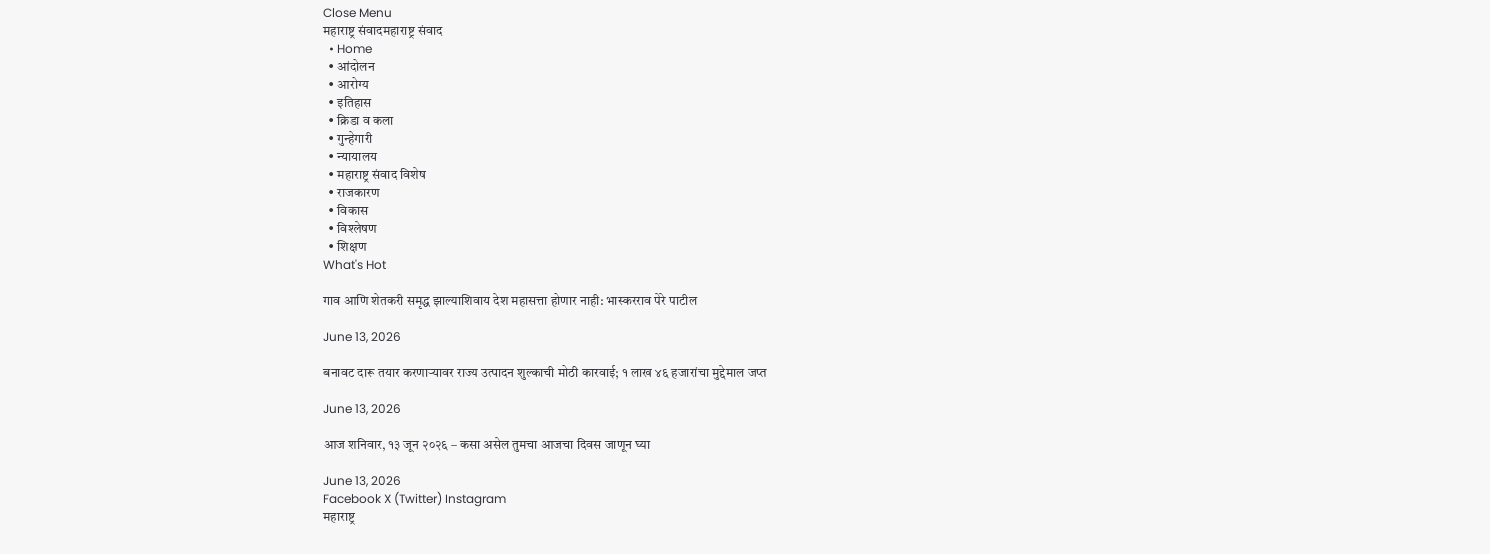Close Menu
महाराष्ट्र संवादमहाराष्ट्र संवाद
  • Home
  • आंदोलन
  • आरोग्य
  • इतिहास
  • क्रिडा व कला
  • गुन्हेगारी
  • न्यायालय
  • महाराष्ट्र संवाद विशेष
  • राजकारण
  • विकास
  • विश्लेषण
  • शिक्षण
What's Hot

गाव आणि शेतकरी समृद्ध झाल्याशिवाय देश महासत्ता होणार नाही: भास्करराव पेरे पाटील

June 13, 2026

बनावट दारू तयार करणाऱ्यावर राज्य उत्पादन शुल्काची मोठी कारवाई; १ लाख ४६ हजारांचा मुद्देमाल जप्त

June 13, 2026

आज शनिवार, १३ जून २०२६ – कसा असेल तुमचा आजचा दिवस जाणून घ्या

June 13, 2026
Facebook X (Twitter) Instagram
महाराष्ट्र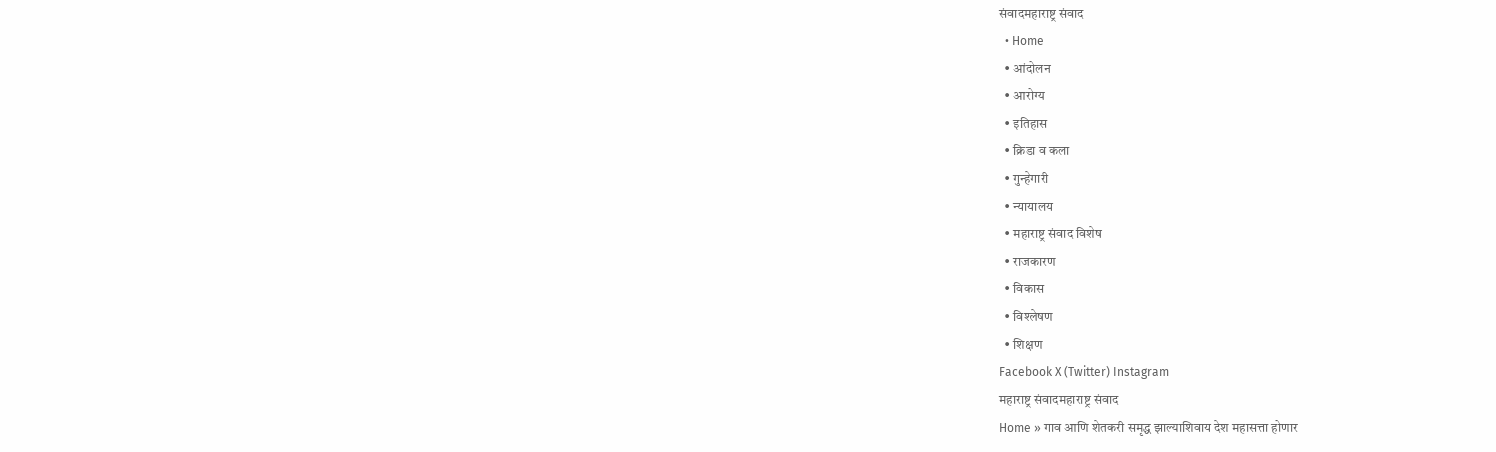संवादमहाराष्ट्र संवाद
  • Home
  • आंदोलन
  • आरोग्य
  • इतिहास
  • क्रिडा व कला
  • गुन्हेगारी
  • न्यायालय
  • महाराष्ट्र संवाद विशेष
  • राजकारण
  • विकास
  • विश्लेषण
  • शिक्षण
Facebook X (Twitter) Instagram
महाराष्ट्र संवादमहाराष्ट्र संवाद
Home » गाव आणि शेतकरी समृद्ध झाल्याशिवाय देश महासत्ता होणार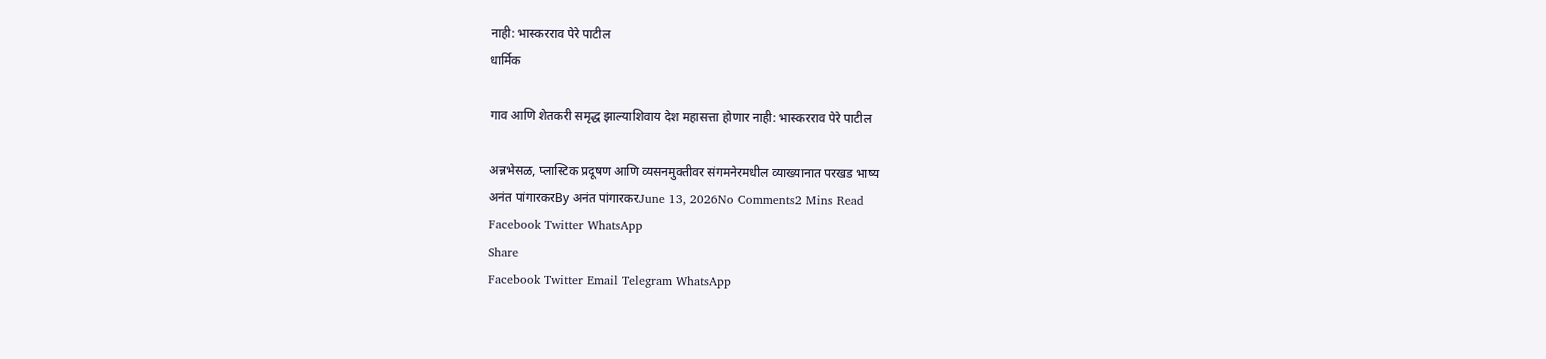नाही: भास्करराव पेरे पाटील
धार्मिक

गाव आणि शेतकरी समृद्ध झाल्याशिवाय देश महासत्ता होणार नाही: भास्करराव पेरे पाटील

अन्नभेसळ, प्लास्टिक प्रदूषण आणि व्यसनमुक्तीवर संगमनेरमधील व्याख्यानात परखड भाष्य
अनंत पांगारकरBy अनंत पांगारकरJune 13, 2026No Comments2 Mins Read
Facebook Twitter WhatsApp
Share
Facebook Twitter Email Telegram WhatsApp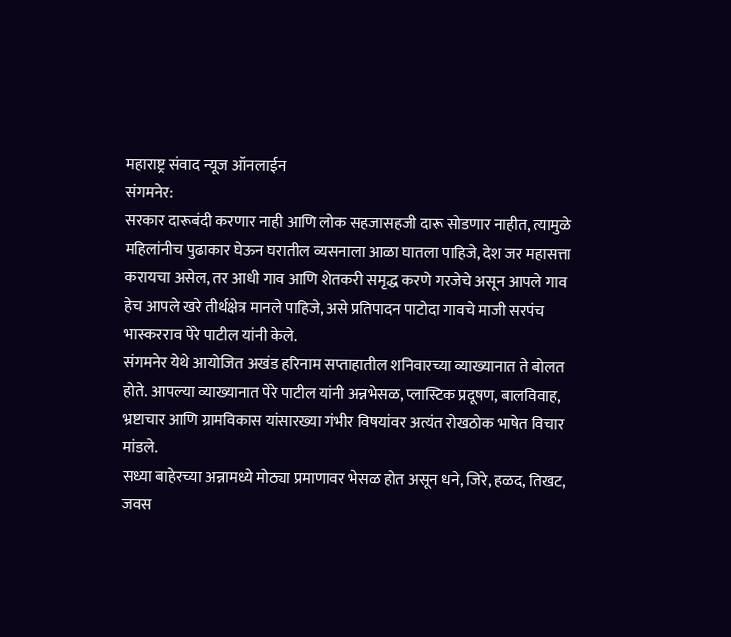महाराष्ट्र संवाद न्यूज ऑनलाईन
संगमनेर:
सरकार दारूबंदी करणार नाही आणि लोक सहजासहजी दारू सोडणार नाहीत, त्यामुळे महिलांनीच पुढाकार घेऊन घरातील व्यसनाला आळा घातला पाहिजे, देश जर महासत्ता करायचा असेल, तर आधी गाव आणि शेतकरी समृद्ध करणे गरजेचे असून आपले गाव हेच आपले खरे तीर्थक्षेत्र मानले पाहिजे, असे प्रतिपादन पाटोदा गावचे माजी सरपंच भास्करराव पेरे पाटील यांनी केले.
संगमनेर येथे आयोजित अखंड हरिनाम सप्ताहातील शनिवारच्या व्याख्यानात ते बोलत होते. आपल्या व्याख्यानात पेरे पाटील यांनी अन्नभेसळ, प्लास्टिक प्रदूषण, बालविवाह, भ्रष्टाचार आणि ग्रामविकास यांसारख्या गंभीर विषयांवर अत्यंत रोखठोक भाषेत विचार मांडले.
सध्या बाहेरच्या अन्नामध्ये मोठ्या प्रमाणावर भेसळ होत असून धने, जिरे, हळद, तिखट, जवस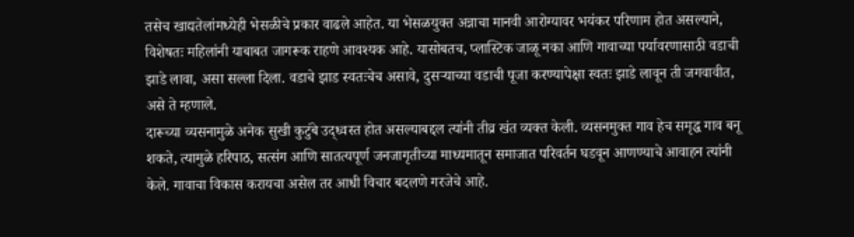तसेच खाद्यतेलांमध्येही भेसळीचे प्रकार वाढले आहेत. या भेसळयुक्त अन्नाचा मानवी आरोग्यावर भयंकर परिणाम होत असल्याने, विशेषतः महिलांनी याबाबत जागरूक राहणे आवश्यक आहे. यासोबतच, प्लास्टिक जाळू नका आणि गावाच्या पर्यावरणासाठी वडाची झाडे लावा, असा सल्ला दिला. वडाचे झाड स्वतःचेच असावे, दुसऱ्याच्या वडाची पूजा करण्यापेक्षा स्वतः झाडे लावून ती जगवावीत, असे ते म्हणाले.
दारूच्या व्यसनामुळे अनेक सुखी कुटुंबे उद्ध्वस्त होत असल्याबद्दल त्यांनी तीव्र खंत व्यक्त केली. व्यसनमुक्त गाव हेच समृद्ध गाव बनू शकते, त्यामुळे हरिपाठ, सत्संग आणि सातत्यपूर्ण जनजागृतीच्या माध्यमातून समाजात परिवर्तन घडवून आणण्याचे आवाहन त्यांनी केले. गावाचा विकास करायचा असेल तर आधी विचार बदलणे गरजेचे आहे.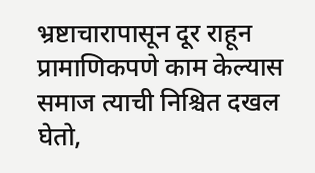भ्रष्टाचारापासून दूर राहून प्रामाणिकपणे काम केल्यास समाज त्याची निश्चित दखल घेतो,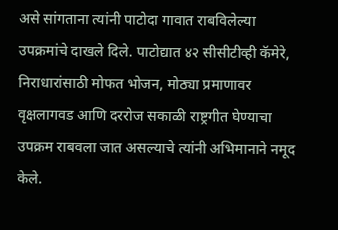असे सांगताना त्यांनी पाटोदा गावात राबविलेल्या उपक्रमांचे दाखले दिले. पाटोद्यात ४२ सीसीटीव्ही कॅमेरे, निराधारांसाठी मोफत भोजन, मोठ्या प्रमाणावर वृक्षलागवड आणि दररोज सकाळी राष्ट्रगीत घेण्याचा उपक्रम राबवला जात असल्याचे त्यांनी अभिमानाने नमूद केले.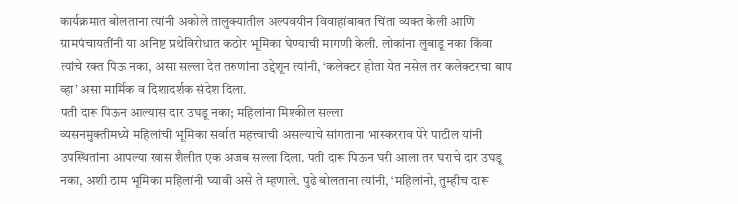कार्यक्रमात बोलताना त्यांनी अकोले तालुक्यातील अल्पवयीन विवाहांबाबत चिंता व्यक्त केली आणि ग्रामपंचायतींनी या अनिष्ट प्रथेविरोधात कठोर भूमिका घेण्याची मागणी केली. लोकांना लुबाडू नका किंवा त्यांचे रक्त पिऊ नका, असा सल्ला देत तरुणांना उद्देशून त्यांनी, ‘कलेक्टर होता येत नसेल तर कलेक्टरचा बाप व्हा’ असा मार्मिक व दिशादर्शक संदेश दिला.
पती दारू पिऊन आल्यास दार उघडू नका; महिलांना मिश्कील सल्ला
व्यसनमुक्तीमध्ये महिलांची भूमिका सर्वात महत्त्वाची असल्याचे सांगताना भास्करराव पेरे पाटील यांनी उपस्थितांना आपल्या खास शैलीत एक अजब सल्ला दिला. पती दारू पिऊन घरी आला तर घराचे दार उघडू नका, अशी ठाम भूमिका महिलांनी घ्यावी असे ते म्हणाले. पुढे बोलताना त्यांनी, ‘महिलांनो, तुम्हीच दारू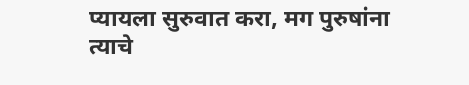प्यायला सुरुवात करा, मग पुरुषांना त्याचे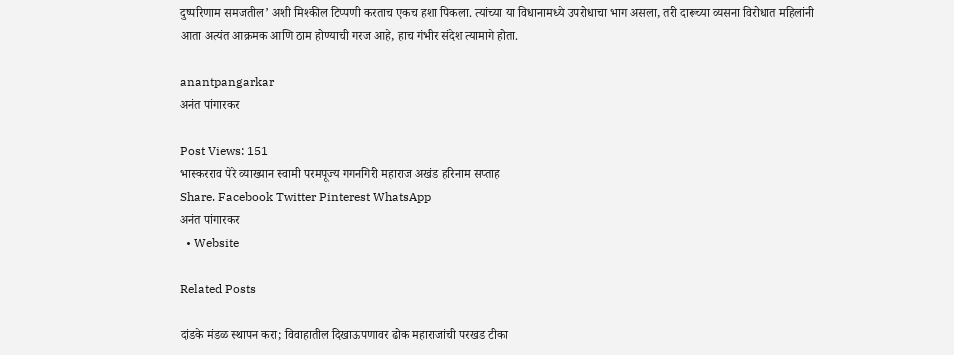दुष्परिणाम समजतील’ अशी मिश्कील टिप्पणी करताच एकच हशा पिकला. त्यांच्या या विधानामध्ये उपरोधाचा भाग असला, तरी दारूच्या व्यसना विरोधात महिलांनी आता अत्यंत आक्रमक आणि ठाम होण्याची गरज आहे, हाच गंभीर संदेश त्यामागे होता.

anantpangarkar
अनंत पांगारकर

Post Views: 151
भास्करराव पेरे व्याख्यान स्वामी परमपूज्य गगनगिरी महाराज अखंड हरिनाम सप्ताह
Share. Facebook Twitter Pinterest WhatsApp
अनंत पांगारकर
  • Website

Related Posts

दांडके मंडळ स्थापन करा; विवाहातील दिखाऊपणावर ढोक महाराजांची परखड टीका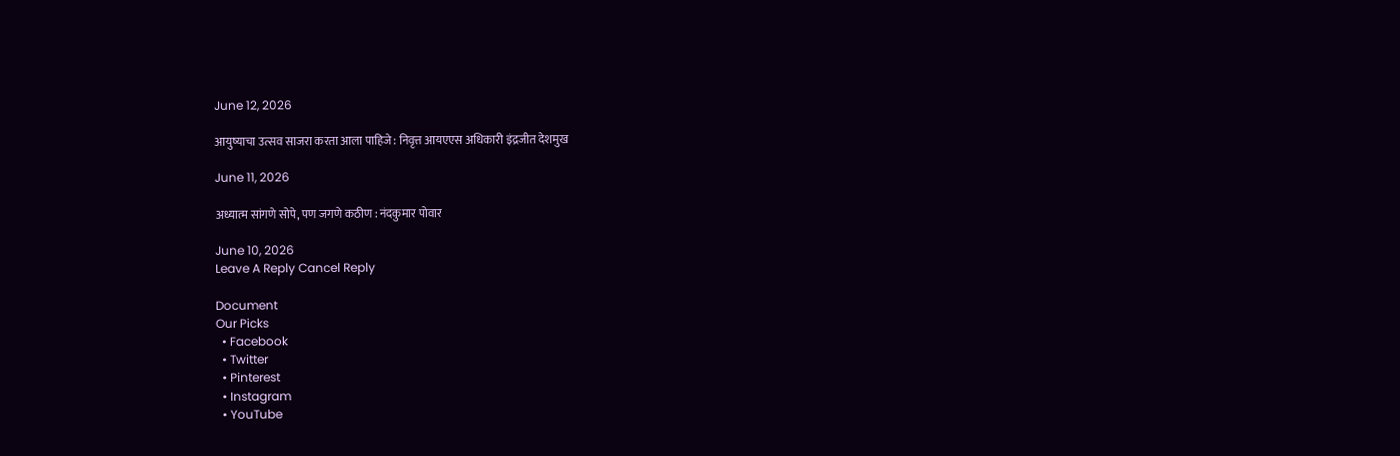June 12, 2026

आयुष्याचा उत्सव साजरा करता आला पाहिजे : निवृत्त आयएएस अधिकारी इंद्रजीत देशमुख

June 11, 2026

अध्यात्म सांगणे सोपे, पण जगणे कठीण : नंदकुमार पोवार

June 10, 2026
Leave A Reply Cancel Reply

Document
Our Picks
  • Facebook
  • Twitter
  • Pinterest
  • Instagram
  • YouTube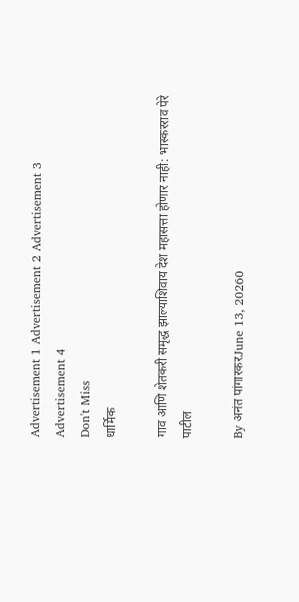Advertisement 1 Advertisement 2 Advertisement 3 Advertisement 4
Don't Miss
धार्मिक

गाव आणि शेतकरी समृद्ध झाल्याशिवाय देश महासत्ता होणार नाही: भास्करराव पेरे पाटील

By अनंत पांगारकरJune 13, 20260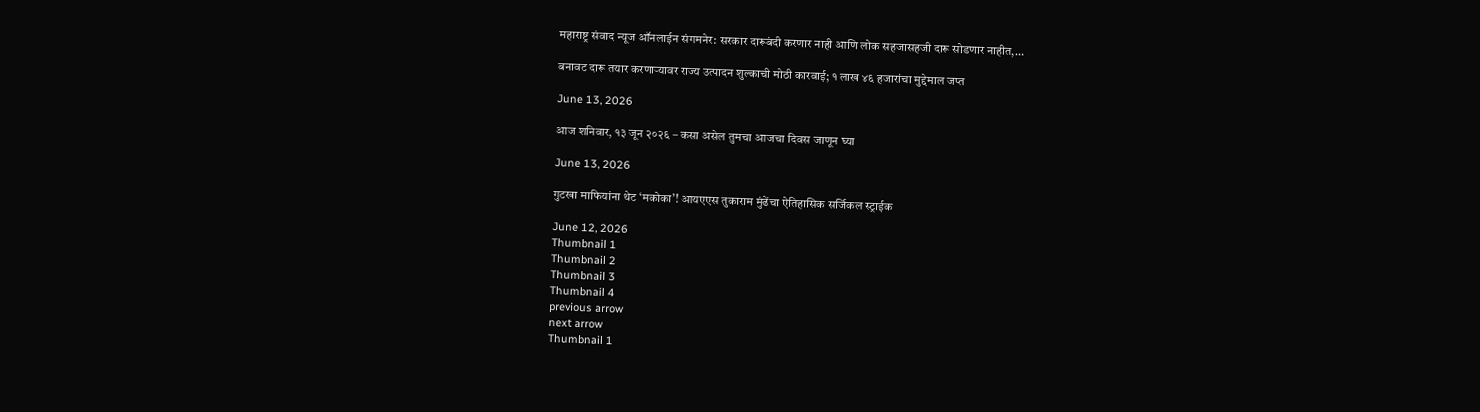महाराष्ट्र संवाद न्यूज ऑनलाईन संगमनेर: सरकार दारूबंदी करणार नाही आणि लोक सहजासहजी दारू सोडणार नाहीत,…

बनावट दारू तयार करणाऱ्यावर राज्य उत्पादन शुल्काची मोठी कारवाई; १ लाख ४६ हजारांचा मुद्देमाल जप्त

June 13, 2026

आज शनिवार, १३ जून २०२६ – कसा असेल तुमचा आजचा दिवस जाणून घ्या

June 13, 2026

गुटखा माफियांना थेट ‘मकोका’! आयएएस तुकाराम मुंढेंचा ऐतिहासिक सर्जिकल स्ट्राईक

June 12, 2026
Thumbnail 1
Thumbnail 2
Thumbnail 3
Thumbnail 4
previous arrow
next arrow
Thumbnail 1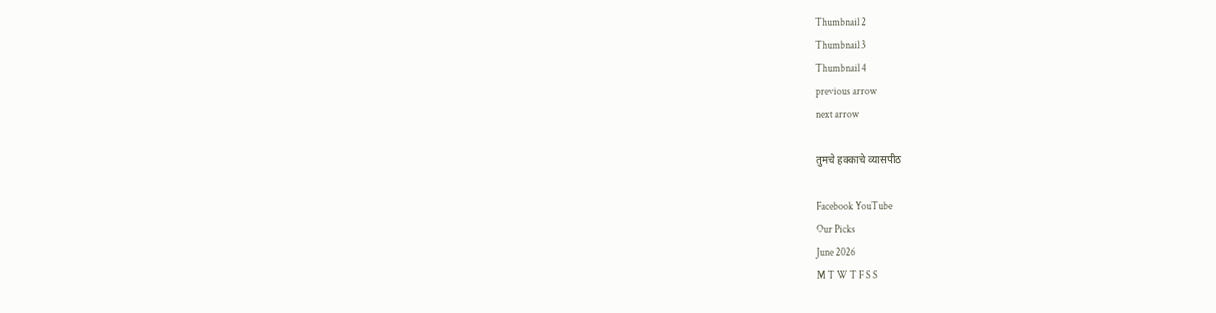Thumbnail 2
Thumbnail 3
Thumbnail 4
previous arrow
next arrow

तुमचे हक्काचे व्यासपीठ

Facebook YouTube
Our Picks
June 2026
M T W T F S S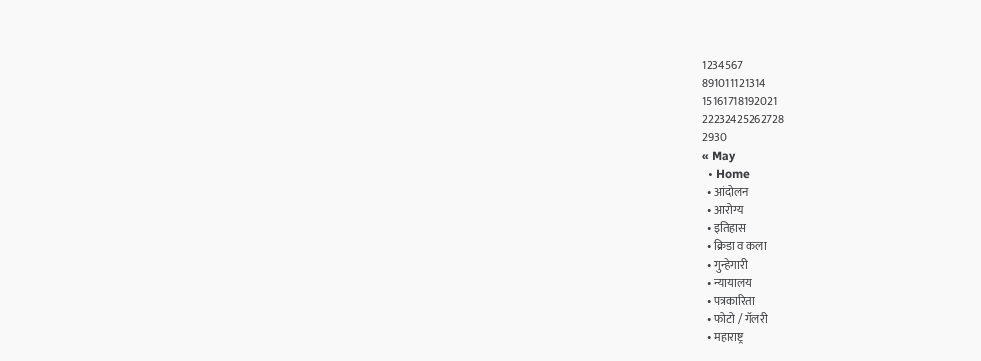1234567
891011121314
15161718192021
22232425262728
2930
« May
  • Home
  • आंदोलन
  • आरोग्य
  • इतिहास
  • क्रिडा व कला
  • गुन्हेगारी
  • न्यायालय
  • पत्रकारिता
  • फोटो / गॅलरी
  • महाराष्ट्र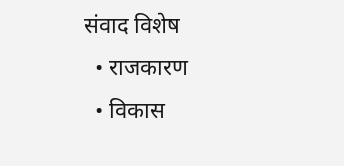संवाद विशेष
  • राजकारण
  • विकास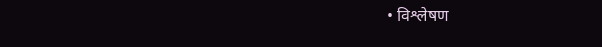• विश्लेषण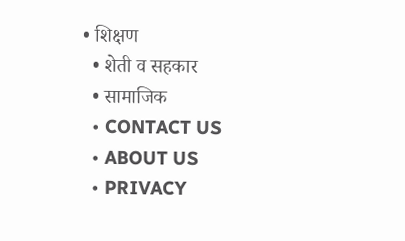• शिक्षण
  • शेती व सहकार
  • सामाजिक
  • CONTACT US
  • ABOUT US
  • PRIVACY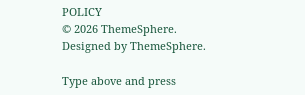POLICY
© 2026 ThemeSphere. Designed by ThemeSphere.

Type above and press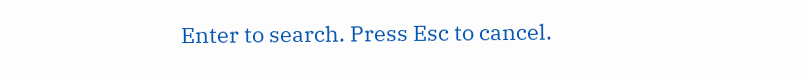Enter to search. Press Esc to cancel.